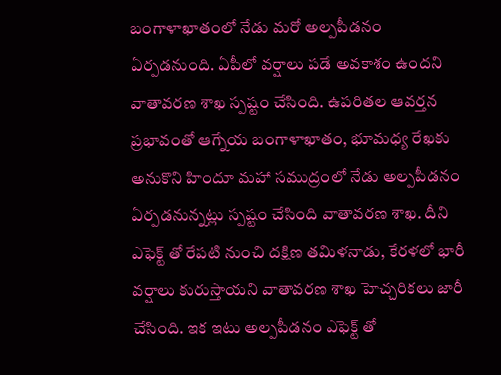బంగాళాఖాతంలో నేడు మరో అల్పపీడనం ఏర్పడనుంది. ఏపీలో వర్షాలు పడే అవకాశం ఉందని వాతావరణ శాఖ స్పష్టం చేసింది. ఉపరితల ఆవర్తన ప్రభావంతో ఆగ్నేయ బంగాళాఖాతం, భూమధ్య రేఖకు అనుకొని హిందూ మహా సముద్రంలో నేడు అల్పపీడనం ఏర్పడనున్నట్లు స్పష్టం చేసింది వాతావరణ శాఖ. దీని ఎఫెక్ట్ తో రేపటి నుంచి దక్షిణ తమిళనాడు, కేరళలో భారీ వర్షాలు కురుస్తాయని వాతావరణ శాఖ హెచ్చరికలు జారీ చేసింది. ఇక ఇటు అల్పపీడనం ఎఫెక్ట్ తో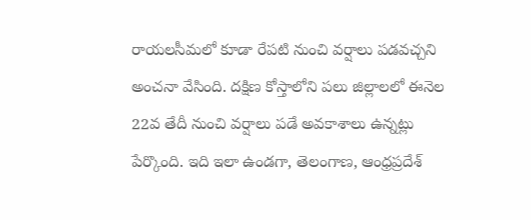రాయలసీమలో కూడా రేపటి నుంచి వర్షాలు పడవచ్చని అంచనా వేసింది. దక్షిణ కోస్తాలోని పలు జిల్లాలలో ఈనెల 22వ తేదీ నుంచి వర్షాలు పడే అవకాశాలు ఉన్నట్లు పేర్కొంది. ఇది ఇలా ఉండగా, తెలంగాణ, ఆంధ్రప్రదేశ్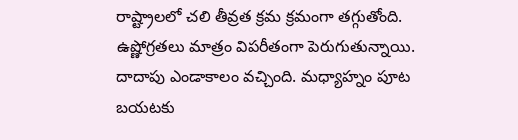రాష్ట్రాలలో చలి తీవ్రత క్రమ క్రమంగా తగ్గుతోంది. ఉష్ణోగ్రతలు మాత్రం విపరీతంగా పెరుగుతున్నాయి. దాదాపు ఎండాకాలం వచ్చింది. మధ్యాహ్నం పూట బయటకు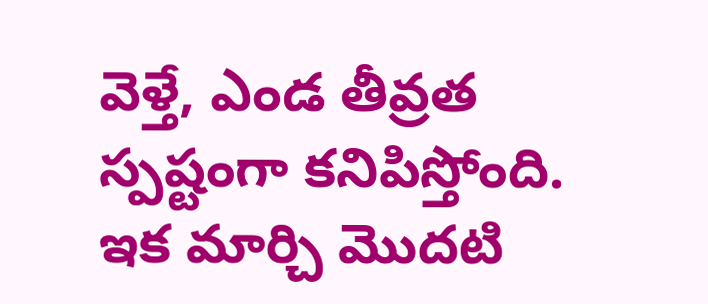వెళ్తే, ఎండ తీవ్రత స్పష్టంగా కనిపిస్తోంది. ఇక మార్చి మొదటి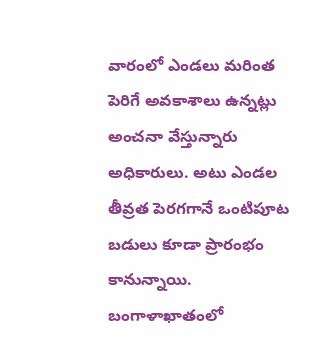వారంలో ఎండలు మరింత పెరిగే అవకాశాలు ఉన్నట్లు అంచనా వేస్తున్నారు అధికారులు. అటు ఎండల తీవ్రత పెరగగానే ఒంటిపూట బడులు కూడా ప్రారంభం కానున్నాయి.
బంగాళాఖాతంలో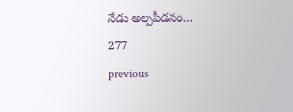నేడు అల్పపీడనం…
277
previous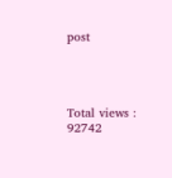post




Total views : 92742